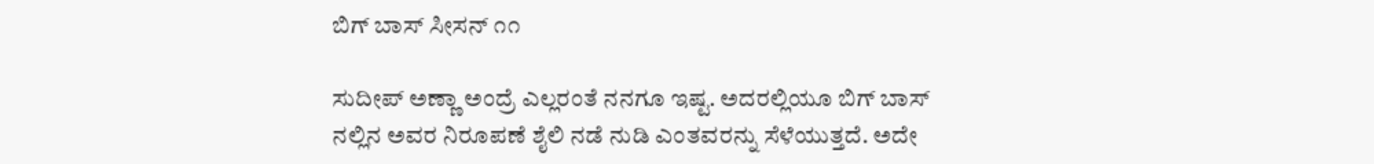ಬಿಗ್ ಬಾಸ್ ಸೀಸನ್ ೧೧

ಸುದೀಪ್ ಅಣ್ಣಾ ಅಂದ್ರೆ ಎಲ್ಲರಂತೆ ನನಗೂ ಇಷ್ಟ. ಅದರಲ್ಲಿಯೂ ಬಿಗ್ ಬಾಸ್ ನಲ್ಲಿನ ಅವರ ನಿರೂಪಣೆ ಶೈಲಿ ನಡೆ ನುಡಿ ಎಂತವರನ್ನು ಸೆಳೆಯುತ್ತದೆ. ಅದೇ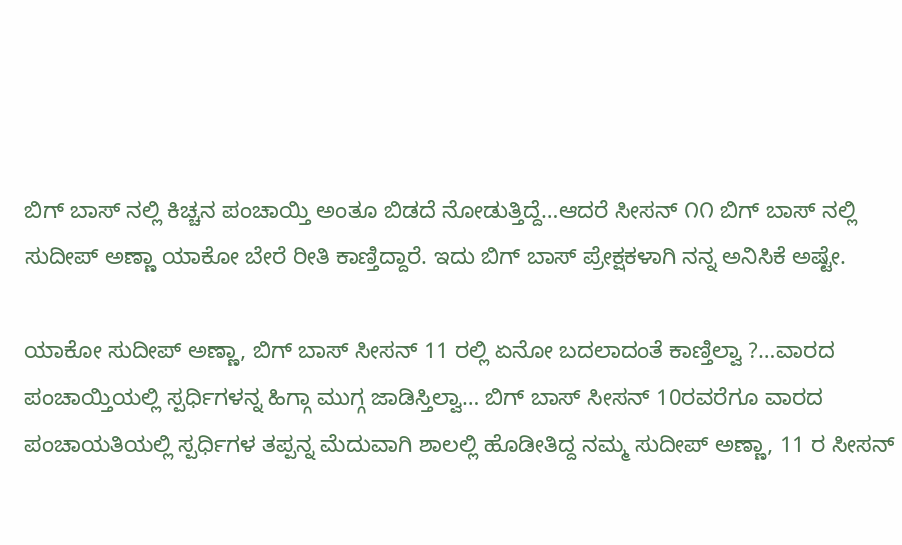ಬಿಗ್ ಬಾಸ್ ನಲ್ಲಿ ಕಿಚ್ಚನ ಪಂಚಾಯ್ತಿ ಅಂತೂ ಬಿಡದೆ ನೋಡುತ್ತಿದ್ದೆ…ಆದರೆ ಸೀಸನ್ ೧೧ ಬಿಗ್ ಬಾಸ್ ನಲ್ಲಿ ಸುದೀಪ್ ಅಣ್ಣಾ ಯಾಕೋ ಬೇರೆ ರೀತಿ ಕಾಣ್ತಿದ್ದಾರೆ. ಇದು ಬಿಗ್ ಬಾಸ್ ಪ್ರೇಕ್ಷಕಳಾಗಿ ನನ್ನ ಅನಿಸಿಕೆ ಅಷ್ಟೇ.

ಯಾಕೋ ಸುದೀಪ್ ಅಣ್ಣಾ, ಬಿಗ್ ಬಾಸ್ ಸೀಸನ್ 11 ರಲ್ಲಿ ಏನೋ ಬದಲಾದಂತೆ ಕಾಣ್ತಿಲ್ವಾ ?…ವಾರದ ಪಂಚಾಯ್ತಿಯಲ್ಲಿ ಸ್ಪರ್ಧಿಗಳನ್ನ ಹಿಗ್ಗಾ ಮುಗ್ಗ ಜಾಡಿಸ್ತಿಲ್ವಾ… ಬಿಗ್ ಬಾಸ್ ಸೀಸನ್ 10ರವರೆಗೂ ವಾರದ ಪಂಚಾಯತಿಯಲ್ಲಿ ಸ್ಪರ್ಧಿಗಳ ತಪ್ಪನ್ನ ಮೆದುವಾಗಿ ಶಾಲಲ್ಲಿ ಹೊಡೀತಿದ್ದ ನಮ್ಮ ಸುದೀಪ್ ಅಣ್ಣಾ, 11 ರ ಸೀಸನ್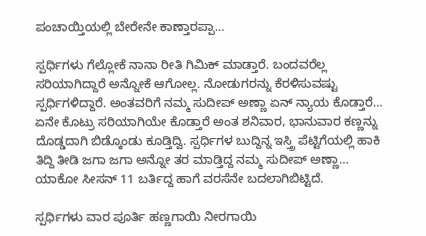ಪಂಚಾಯ್ತಿಯಲ್ಲಿ ಬೇರೇನೇ ಕಾಣ್ತಾರಪ್ಪಾ…

ಸ್ಪರ್ಧಿಗಳು ಗೆಲ್ಲೋಕೆ ನಾನಾ ರೀತಿ ಗಿಮಿಕ್ ಮಾಡ್ತಾರೆ. ಬಂದವರೆಲ್ಲ ಸರಿಯಾಗಿದ್ದಾರೆ ಅನ್ನೋಕೆ ಆಗೋಲ್ಲ. ನೋಡುಗರನ್ನು ಕೆರಳಿಸುವಷ್ಟು ಸ್ಪರ್ಧಿಗಳಿದ್ದಾರೆ. ಅಂತವರಿಗೆ ನಮ್ಮ ಸುದೀಪ್ ಅಣ್ಣಾ ಏನ್ ನ್ಯಾಯ ಕೊಡ್ತಾರೆ… ಏನೇ ಕೊಟ್ರು ಸರಿಯಾಗಿಯೇ ಕೊಡ್ತಾರೆ ಅಂತ ಶನಿವಾರ, ಭಾನುವಾರ ಕಣ್ಣನ್ನು ದೊಡ್ಡದಾಗಿ ಬಿಡ್ಕೊಂಡು ಕೂಡ್ತಿದ್ವಿ. ಸ್ಪರ್ಧಿಗಳ ಬುದ್ದಿನ್ನ ಇಸ್ತ್ರಿ ಪೆಟ್ಟಿಗೆಯಲ್ಲಿ ಹಾಕಿ ತಿದ್ದಿ ತೀಡಿ ಜಗಾ ಜಗಾ ಅನ್ನೋ ತರ ಮಾಡ್ತಿದ್ದ ನಮ್ಮ ಸುದೀಪ್ ಅಣ್ಣಾ… ಯಾಕೋ ಸೀಸನ್ 11 ಬರ್ತಿದ್ದ ಹಾಗೆ ವರಸೆನೇ ಬದಲಾಗಿಬಿಟ್ಟಿದೆ.

ಸ್ಪರ್ಧಿಗಳು ವಾರ ಪೂರ್ತಿ ಹಣ್ಣಗಾಯಿ ನೀರಗಾಯಿ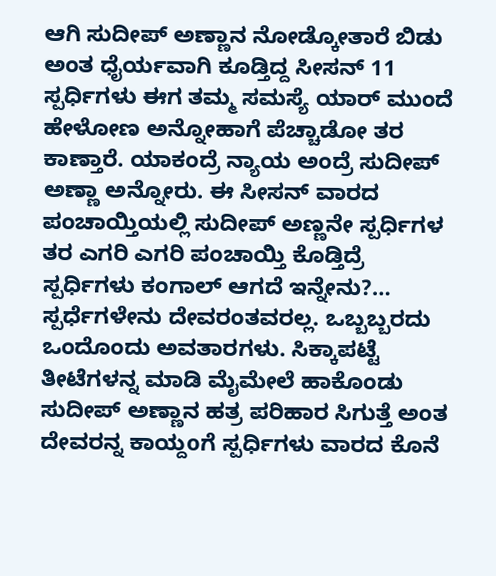ಆಗಿ ಸುದೀಪ್ ಅಣ್ಣಾನ ನೋಡ್ಕೋತಾರೆ ಬಿಡು ಅಂತ ಧೈರ್ಯವಾಗಿ ಕೂಡ್ತಿದ್ದ ಸೀಸನ್ 11 ಸ್ಪರ್ಧಿಗಳು ಈಗ ತಮ್ಮ ಸಮಸ್ಯೆ ಯಾರ್ ಮುಂದೆ ಹೇಳೋಣ ಅನ್ನೋಹಾಗೆ ಪೆಚ್ಚಾಡೋ ತರ ಕಾಣ್ತಾರೆ. ಯಾಕಂದ್ರೆ ನ್ಯಾಯ ಅಂದ್ರೆ ಸುದೀಪ್ ಅಣ್ಣಾ ಅನ್ನೋರು. ಈ ಸೀಸನ್ ವಾರದ ಪಂಚಾಯ್ತಿಯಲ್ಲಿ ಸುದೀಪ್ ಅಣ್ಣನೇ ಸ್ಪರ್ಧಿಗಳ ತರ ಎಗರಿ ಎಗರಿ ಪಂಚಾಯ್ತಿ ಕೊಡ್ತಿದ್ರೆ ಸ್ಪರ್ಧಿಗಳು ಕಂಗಾಲ್ ಆಗದೆ ಇನ್ನೇನು?… ಸ್ಪರ್ಧೆಗಳೇನು ದೇವರಂತವರಲ್ಲ. ಒಬ್ಬಬ್ಬರದು ಒಂದೊಂದು ಅವತಾರಗಳು. ಸಿಕ್ಕಾಪಟ್ಟೆ ತೀಟೆಗಳನ್ನ ಮಾಡಿ ಮೈಮೇಲೆ ಹಾಕೊಂಡು ಸುದೀಪ್ ಅಣ್ಣಾನ ಹತ್ರ ಪರಿಹಾರ ಸಿಗುತ್ತೆ ಅಂತ ದೇವರನ್ನ ಕಾಯ್ದoಗೆ ಸ್ಪರ್ಧಿಗಳು ವಾರದ ಕೊನೆ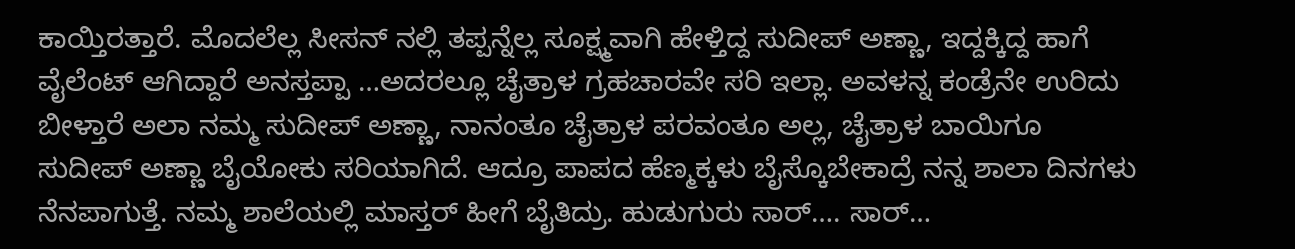ಕಾಯ್ತಿರತ್ತಾರೆ. ಮೊದಲೆಲ್ಲ ಸೀಸನ್ ನಲ್ಲಿ ತಪ್ಪನ್ನೆಲ್ಲ ಸೂಕ್ಷ್ಮವಾಗಿ ಹೇಳ್ತಿದ್ದ ಸುದೀಪ್ ಅಣ್ಣಾ, ಇದ್ದಕ್ಕಿದ್ದ ಹಾಗೆ ವೈಲೆಂಟ್ ಆಗಿದ್ದಾರೆ ಅನಸ್ತಪ್ಪಾ …ಅದರಲ್ಲೂ ಚೈತ್ರಾಳ ಗ್ರಹಚಾರವೇ ಸರಿ ಇಲ್ಲಾ. ಅವಳನ್ನ ಕಂಡ್ರೆನೇ ಉರಿದು ಬೀಳ್ತಾರೆ ಅಲಾ ನಮ್ಮ ಸುದೀಪ್ ಅಣ್ಣಾ, ನಾನಂತೂ ಚೈತ್ರಾಳ ಪರವಂತೂ ಅಲ್ಲ, ಚೈತ್ರಾಳ ಬಾಯಿಗೂ ಸುದೀಪ್ ಅಣ್ಣಾ ಬೈಯೋಕು ಸರಿಯಾಗಿದೆ. ಆದ್ರೂ ಪಾಪದ ಹೆಣ್ಮಕ್ಕಳು ಬೈಸ್ಕೊಬೇಕಾದ್ರೆ ನನ್ನ ಶಾಲಾ ದಿನಗಳು ನೆನಪಾಗುತ್ತೆ. ನಮ್ಮ ಶಾಲೆಯಲ್ಲಿ ಮಾಸ್ತರ್ ಹೀಗೆ ಬೈತಿದ್ರು. ಹುಡುಗುರು ಸಾರ್…. ಸಾರ್…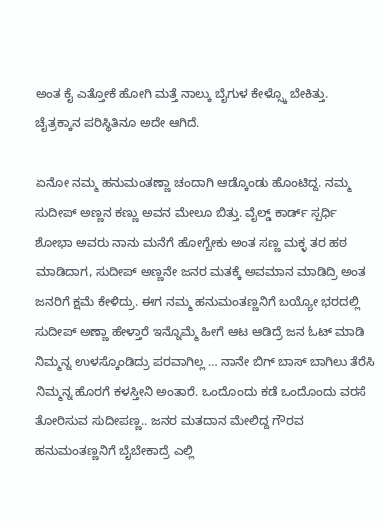ಅಂತ ಕೈ ಎತ್ತೋಕೆ ಹೋಗಿ ಮತ್ತೆ ನಾಲ್ಕು ಬೈಗುಳ ಕೇಳ್ಸ್ಕೊ ಬೇಕಿತ್ತು. ಚೈತ್ರಕ್ಕಾನ ಪರಿಸ್ಥಿತಿನೂ ಅದೇ ಆಗಿದೆ.

ಏನೋ ನಮ್ಮ ಹನುಮಂತಣ್ಣಾ ಚಂದಾಗಿ ಆಡ್ಕೊಂಡು ಹೊಂಟಿದ್ದ. ನಮ್ಮ ಸುದೀಪ್ ಅಣ್ಣನ ಕಣ್ಣು ಅವನ ಮೇಲೂ ಬಿತ್ತು. ವೈಲ್ಡ್ ಕಾರ್ಡ್ ಸ್ಪರ್ಧಿ ಶೋಭಾ ಅವರು ನಾನು ಮನೆಗೆ ಹೋಗ್ಬೇಕು ಅಂತ ಸಣ್ಣ ಮಕ್ಳ ತರ ಹಠ ಮಾಡಿದಾಗ, ಸುದೀಪ್ ಅಣ್ಣನೇ ಜನರ ಮತಕ್ಕೆ ಅವಮಾನ ಮಾಡಿದ್ರಿ ಅಂತ ಜನರಿಗೆ ಕ್ಷಮೆ ಕೇಳಿದ್ರು. ಈಗ ನಮ್ಮ ಹನುಮಂತಣ್ಣನಿಗೆ ಬಯ್ಯೋ ಭರದಲ್ಲಿ ಸುದೀಪ್ ಅಣ್ಣಾ ಹೇಳ್ತಾರೆ ಇನ್ನೊಮ್ಮೆ ಹೀಗೆ ಆಟ ಆಡಿದ್ರೆ ಜನ ಓಟ್ ಮಾಡಿ ನಿಮ್ಮನ್ನ ಉಳಸ್ಕೊಂಡಿದ್ರು ಪರವಾಗಿಲ್ಲ … ನಾನೇ ಬಿಗ್ ಬಾಸ್ ಬಾಗಿಲು ತೆರೆಸಿ ನಿಮ್ಮನ್ನ ಹೊರಗೆ ಕಳಸ್ತೀನಿ ಅಂತಾರೆ. ಒಂದೊಂದು ಕಡೆ ಒಂದೊಂದು ವರಸೆ ತೋರಿಸುವ ಸುದೀಪಣ್ಣ.. ಜನರ ಮತದಾನ ಮೇಲಿದ್ದ ಗೌರವ ಹನುಮಂತಣ್ಣನಿಗೆ ಬೈಬೇಕಾದ್ರೆ ಎಲ್ಲಿ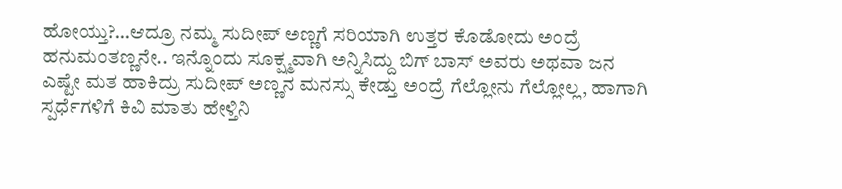ಹೋಯ್ತು?…ಆದ್ರೂ ನಮ್ಮ ಸುದೀಪ್ ಅಣ್ಣಗೆ ಸರಿಯಾಗಿ ಉತ್ತರ ಕೊಡೋದು ಅಂದ್ರೆ ಹನುಮಂತಣ್ಣನೇ.. ಇನ್ನೊಂದು ಸೂಕ್ಷ್ಮವಾಗಿ ಅನ್ನಿಸಿದ್ದು ಬಿಗ್ ಬಾಸ್ ಅವರು ಅಥವಾ ಜನ ಎಷ್ಟೇ ಮತ ಹಾಕಿದ್ರು ಸುದೀಪ್ ಅಣ್ಣನ ಮನಸ್ಸು ಕೇಡ್ತು ಅಂದ್ರೆ ಗೆಲ್ಲೋನು ಗೆಲ್ಲೋಲ್ಲ, ಹಾಗಾಗಿ ಸ್ಪರ್ಧೆಗಳಿಗೆ ಕಿವಿ ಮಾತು ಹೇಳ್ತಿನಿ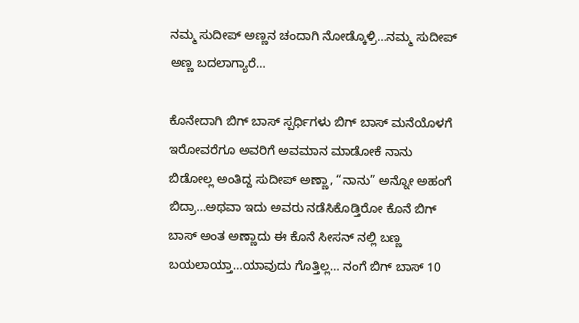ನಮ್ಮ ಸುದೀಪ್ ಅಣ್ಣನ ಚಂದಾಗಿ ನೋಡ್ಕೊಳ್ರಿ…ನಮ್ಮ ಸುದೀಪ್ ಅಣ್ಣ ಬದಲಾಗ್ಯಾರೆ…

ಕೊನೇದಾಗಿ ಬಿಗ್ ಬಾಸ್ ಸ್ಪರ್ಧಿಗಳು ಬಿಗ್ ಬಾಸ್ ಮನೆಯೊಳಗೆ ಇರೋವರೆಗೂ ಅವರಿಗೆ ಅವಮಾನ ಮಾಡೋಕೆ ನಾನು ಬಿಡೋಲ್ಲ ಅಂತಿದ್ದ ಸುದೀಪ್ ಅಣ್ಣಾ, “ನಾನು” ಅನ್ನೋ ಅಹಂಗೆ ಬಿದ್ರಾ…ಅಥವಾ ಇದು ಅವರು ನಡೆಸಿಕೊಡ್ತಿರೋ ಕೊನೆ ಬಿಗ್ ಬಾಸ್ ಅಂತ ಅಣ್ಣಾದು ಈ ಕೊನೆ ಸೀಸನ್ ನಲ್ಲಿ ಬಣ್ಣ ಬಯಲಾಯ್ತಾ…ಯಾವುದು ಗೊತ್ತಿಲ್ಲ… ನಂಗೆ ಬಿಗ್ ಬಾಸ್ 10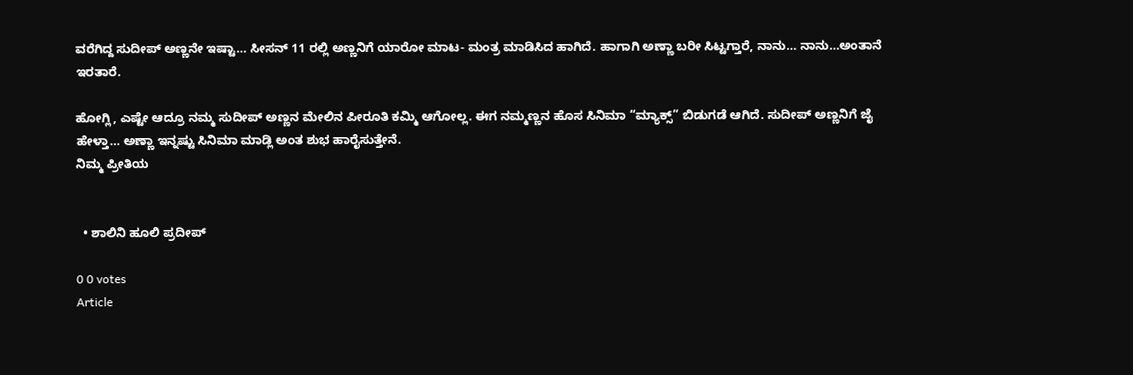ವರೆಗಿದ್ದ ಸುದೀಪ್ ಅಣ್ಣನೇ ಇಷ್ಟಾ… ಸೀಸನ್ 11 ರಲ್ಲಿ ಅಣ್ಣನಿಗೆ ಯಾರೋ ಮಾಟ- ಮಂತ್ರ ಮಾಡಿಸಿದ ಹಾಗಿದೆ. ಹಾಗಾಗಿ ಅಣ್ಣಾ ಬರೀ ಸಿಟ್ಟಗ್ತಾರೆ, ನಾನು… ನಾನು…ಅಂತಾನೆ ಇರತಾರೆ.

ಹೋಗ್ಲಿ, ಎಷ್ಟೇ ಆದ್ರೂ ನಮ್ಮ ಸುದೀಪ್ ಅಣ್ಣನ ಮೇಲಿನ ಪೀರೂತಿ ಕಮ್ಮಿ ಆಗೋಲ್ಲ. ಈಗ ನಮ್ಮಣ್ಣನ ಹೊಸ ಸಿನಿಮಾ “ಮ್ಯಾಕ್ಸ್” ಬಿಡುಗಡೆ ಆಗಿದೆ. ಸುದೀಪ್ ಅಣ್ಣನಿಗೆ ಜೈ ಹೇಳ್ತಾ… ಅಣ್ಣಾ ಇನ್ನಷ್ಟು ಸಿನಿಮಾ ಮಾಡ್ಲಿ ಅಂತ ಶುಭ ಹಾರೈಸುತ್ತೇನೆ.
ನಿಮ್ಮ ಪ್ರೀತಿಯ


  • ಶಾಲಿನಿ ಹೂಲಿ ಪ್ರದೀಪ್

0 0 votes
Article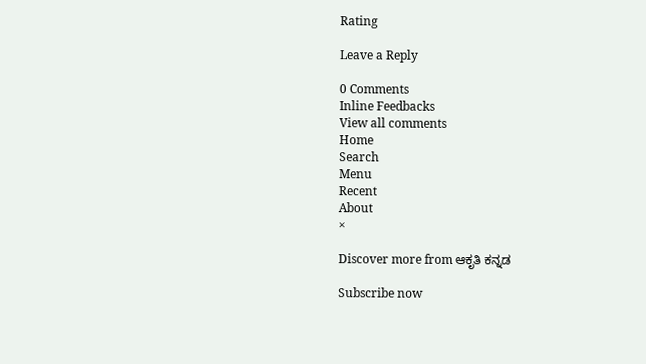Rating

Leave a Reply

0 Comments
Inline Feedbacks
View all comments
Home
Search
Menu
Recent
About
×

Discover more from ಆಕೃತಿ ಕನ್ನಡ

Subscribe now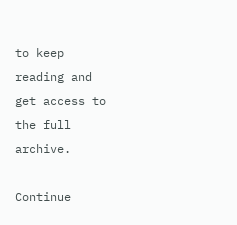to keep reading and get access to the full archive.

Continue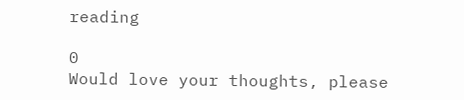reading

0
Would love your thoughts, please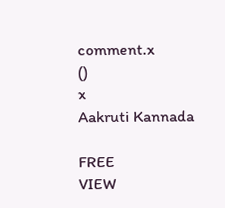comment.x
()
x
Aakruti Kannada

FREE
VIEW